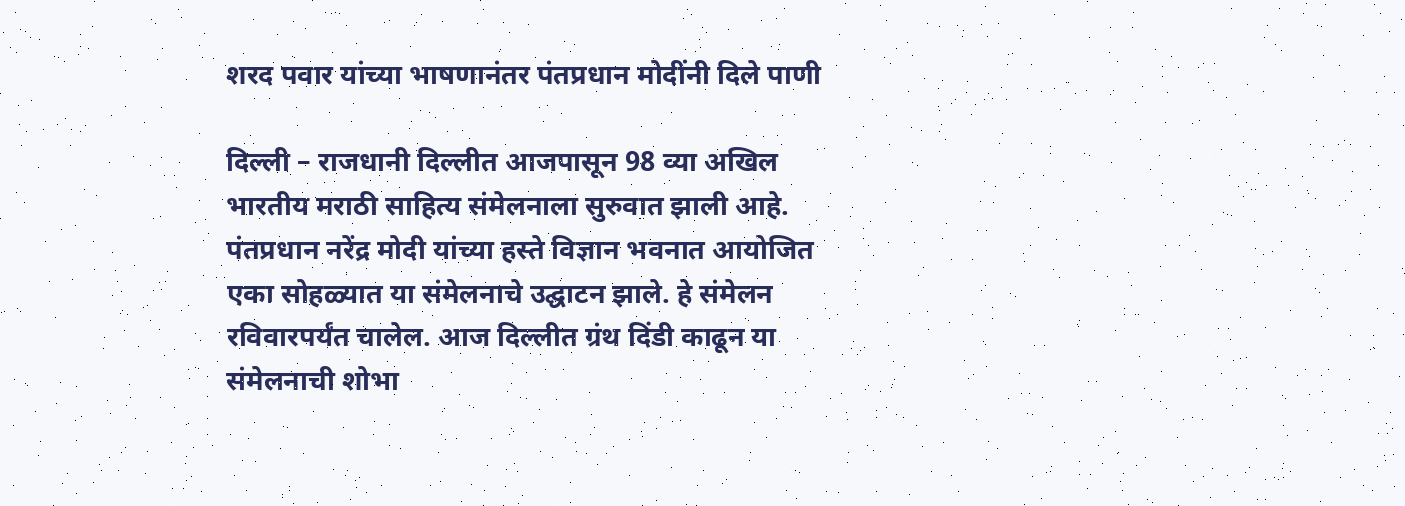शरद पवार यांच्या भाषणानंतर पंतप्रधान मोदींनी दिले पाणी

दिल्ली – राजधानी दिल्लीत आजपासून 98 व्या अखिल भारतीय मराठी साहित्य संमेलनाला सुरुवात झाली आहे. पंतप्रधान नरेंद्र मोदी यांच्या हस्ते विज्ञान भवनात आयोजित एका सोहळ्यात या संमेलनाचे उद्घाटन झाले. हे संमेलन रविवारपर्यंत चालेल. आज दिल्लीत ग्रंथ दिंडी काढून या संमेलनाची शोभा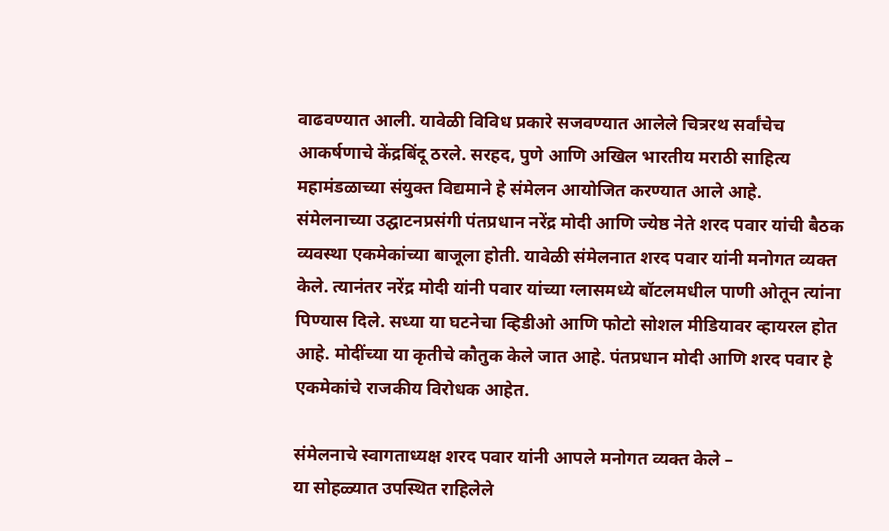वाढवण्यात आली. यावेळी विविध प्रकारे सजवण्यात आलेले चित्ररथ सर्वांचेच आकर्षणाचे केंद्रबिंदू ठरले. सरहद, पुणे आणि अखिल भारतीय मराठी साहित्य महामंडळाच्या संयुक्त विद्यमाने हे संमेलन आयोजित करण्यात आले आहे.
संमेलनाच्या उद्घाटनप्रसंगी पंतप्रधान नरेंद्र मोदी आणि ज्येष्ठ नेते शरद पवार यांची बैठक व्यवस्था एकमेकांच्या बाजूला होती. यावेळी संमेलनात शरद पवार यांनी मनोगत व्यक्त केले. त्यानंतर नरेंद्र मोदी यांनी पवार यांच्या ग्लासमध्ये बॉटलमधील पाणी ओतून त्यांना पिण्यास दिले. सध्या या घटनेचा व्हिडीओ आणि फोटो सोशल मीडियावर व्हायरल होत आहे. मोदींच्या या कृतीचे कौतुक केले जात आहे. पंतप्रधान मोदी आणि शरद पवार हे एकमेकांचे राजकीय विरोधक आहेत.

संमेलनाचे स्वागताध्यक्ष शरद पवार यांनी आपले मनोगत व्यक्त केले –
या सोहळ्यात उपस्थित राहिलेले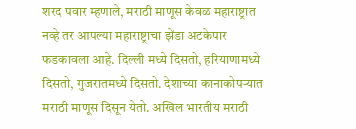शरद पवार म्हणाले, मराठी माणूस केवळ महाराष्ट्रात नव्हे तर आपल्या महाराष्ट्राचा झेंडा अटकेपार फडकावला आहे. दिल्ली मध्ये दिसतो, हरियाणामध्ये दिसतो, गुजरातमध्ये दिसतो. देशाच्या कानाकोपऱ्यात मराठी माणूस दिसून येतो. अखिल भारतीय मराठी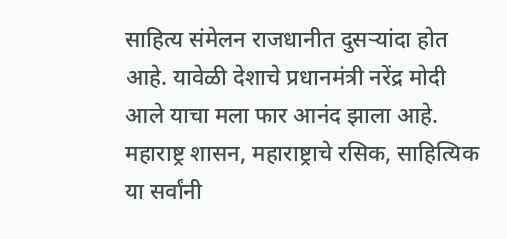साहित्य संमेलन राजधानीत दुसऱ्यांदा होत आहे. यावेळी देशाचे प्रधानमंत्री नरेंद्र मोदी आले याचा मला फार आनंद झाला आहे. महाराष्ट्र शासन, महाराष्ट्राचे रसिक, साहित्यिक या सर्वांनी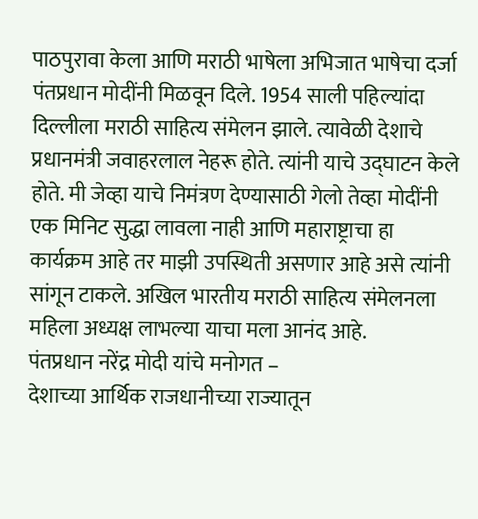पाठपुरावा केला आणि मराठी भाषेला अभिजात भाषेचा दर्जा पंतप्रधान मोदींनी मिळवून दिले. 1954 साली पहिल्यांदा दिल्लीला मराठी साहित्य संमेलन झाले. त्यावेळी देशाचे प्रधानमंत्री जवाहरलाल नेहरू होते. त्यांनी याचे उद्घाटन केले होते. मी जेव्हा याचे निमंत्रण देण्यासाठी गेलो तेव्हा मोदींनी एक मिनिट सुद्धा लावला नाही आणि महाराष्ट्राचा हा कार्यक्रम आहे तर माझी उपस्थिती असणार आहे असे त्यांनी सांगून टाकले. अखिल भारतीय मराठी साहित्य संमेलनला महिला अध्यक्ष लाभल्या याचा मला आनंद आहे.
पंतप्रधान नरेंद्र मोदी यांचे मनोगत –
देशाच्या आर्थिक राजधानीच्या राज्यातून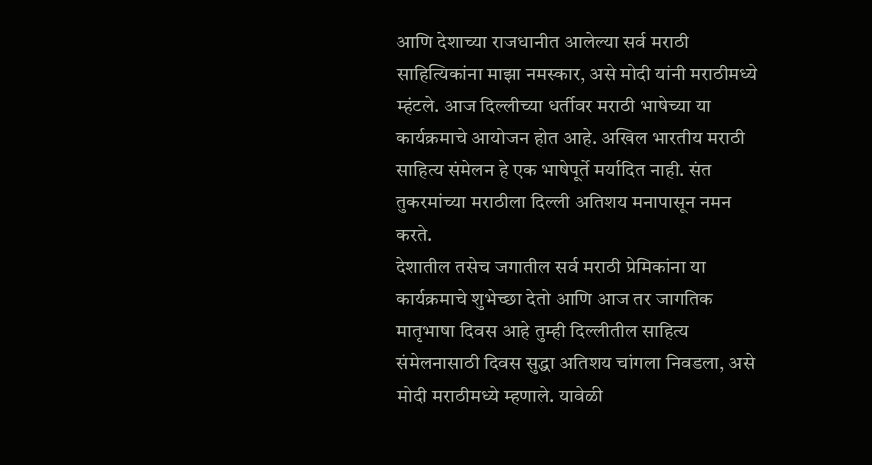आणि देशाच्या राजधानीत आलेल्या सर्व मराठी साहित्यिकांना माझा नमस्कार, असे मोदी यांनी मराठीमध्ये म्हंटले. आज दिल्लीच्या धर्तीवर मराठी भाषेच्या या कार्यक्रमाचे आयोजन होत आहे. अखिल भारतीय मराठी साहित्य संमेलन हे एक भाषेपूर्ते मर्यादित नाही. संत तुकरमांच्या मराठीला दिल्ली अतिशय मनापासून नमन करते.
देशातील तसेच जगातील सर्व मराठी प्रेमिकांना या कार्यक्रमाचे शुभेच्छा देतो आणि आज तर जागतिक मातृभाषा दिवस आहे तुम्ही दिल्लीतील साहित्य संमेलनासाठी दिवस सुद्धा अतिशय चांगला निवडला, असे मोदी मराठीमध्ये म्हणाले. यावेळी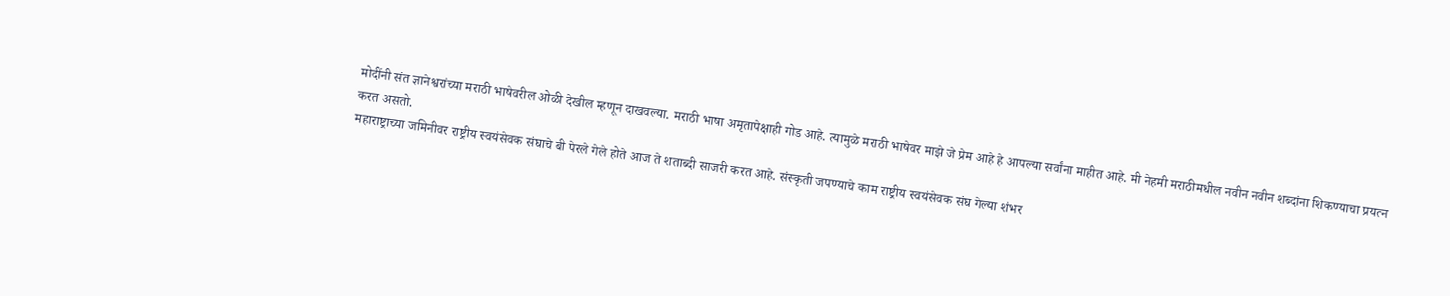मोदींनी संत ज्ञानेश्वरांच्या मराठी भाषेवरील ओळी देखील म्हणून दाखवल्या. मराठी भाषा अमृतापेक्षाही गोड आहे. त्यामुळे मराठी भाषेवर माझे जे प्रेम आहे हे आपल्या सर्वांना माहीत आहे. मी नेहमी मराठीमधील नवीन नवीन शब्दांना शिकण्याचा प्रयत्न करत असतो.
महाराष्ट्राच्या जमिनीवर राष्ट्रीय स्वयंसेवक संघाचे बी पेरले गेले होते आज ते शताब्दी साजरी करत आहे. संस्कृती जपण्याचे काम राष्ट्रीय स्वयंसेवक संघ गेल्या शंभर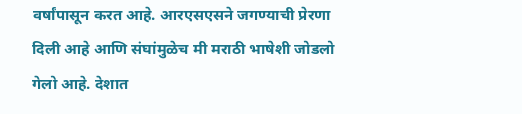वर्षांपासून करत आहे. आरएसएसने जगण्याची प्रेरणा दिली आहे आणि संघांमुळेच मी मराठी भाषेशी जोडलो गेलो आहे. देशात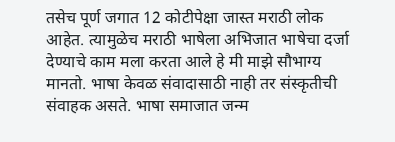तसेच पूर्ण जगात 12 कोटीपेक्षा जास्त मराठी लोक आहेत. त्यामुळेच मराठी भाषेला अभिजात भाषेचा दर्जा देण्याचे काम मला करता आले हे मी माझे सौभाग्य मानतो. भाषा केवळ संवादासाठी नाही तर संस्कृतीची संवाहक असते. भाषा समाजात जन्म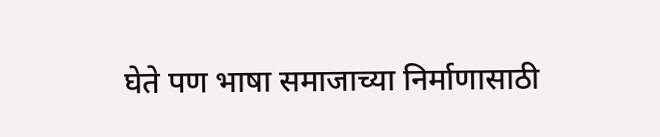घेते पण भाषा समाजाच्या निर्माणासाठी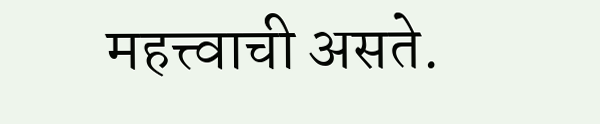महत्त्वाची असते.